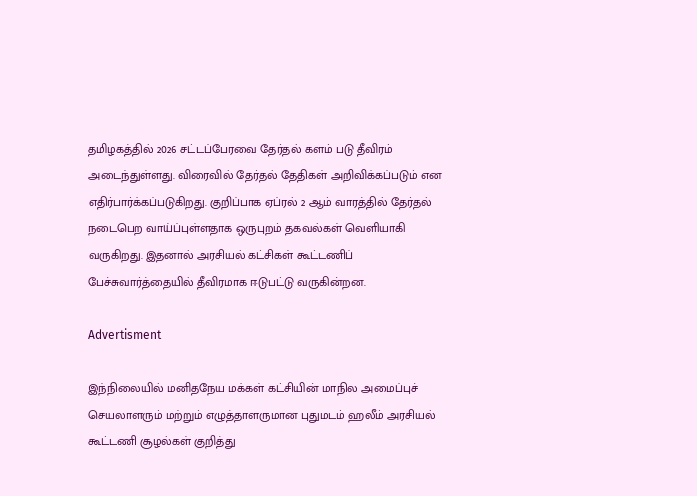தமிழகத்தில் 2026 சட்டப்பேரவை தேர்தல் களம் படு தீவிரம் அடைந்துள்ளது. விரைவில் தேர்தல் தேதிகள் அறிவிக்கப்படும் என எதிர்பார்க்கப்படுகிறது. குறிப்பாக ஏப்ரல் 2 ஆம் வாரத்தில் தேர்தல் நடைபெற வாய்ப்புள்ளதாக ஒருபுறம் தகவல்கள் வெளியாகி வருகிறது. இதனால் அரசியல் கட்சிகள் கூட்டணிப் பேச்சுவார்த்தையில் தீவிரமாக ஈடுபட்டு வருகின்றன.

Advertisment

இந்நிலையில் மனிதநேய மக்கள் கட்சியின் மாநில அமைப்புச் செயலாளரும் மற்றும் எழுத்தாளருமான புதுமடம் ஹலீம் அரசியல் கூட்டணி சூழல்கள் குறித்து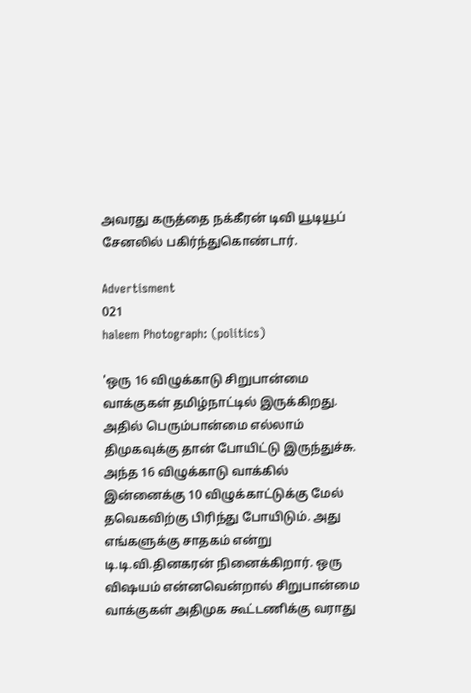அவரது கருத்தை நக்கீரன் டிவி யூடியூப் சேனலில் பகிர்ந்துகொண்டார்.

Advertisment
021
haleem Photograph: (politics)

'ஒரு 16 விழுக்காடு சிறுபான்மை வாக்குகள் தமிழ்நாட்டில் இருக்கிறது. அதில் பெரும்பான்மை எல்லாம் திமுகவுக்கு தான் போயிட்டு இருந்துச்சு. அந்த 16 விழுக்காடு வாக்கில் இன்னைக்கு 10 விழுக்காட்டுக்கு மேல் தவெகவிற்கு பிரிந்து போயிடும். அது எங்களுக்கு சாதகம் என்று டி.டி.வி.தினகரன் நினைக்கிறார். ஒரு விஷயம் என்னவென்றால் சிறுபான்மை வாக்குகள் அதிமுக கூட்டணிக்கு வராது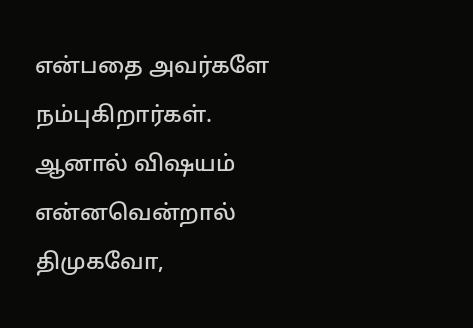என்பதை அவர்களே நம்புகிறார்கள். ஆனால் விஷயம் என்னவென்றால் திமுகவோ,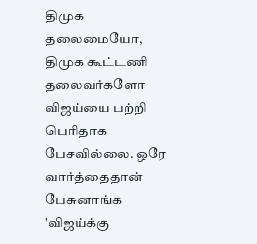திமுக தலைமையோ, திமுக கூட்டணி தலைவர்களோ விஜய்யை பற்றி பெரிதாக பேசவில்லை. ஒரே வார்த்தைதான் பேசுனாங்க 'விஜய்க்கு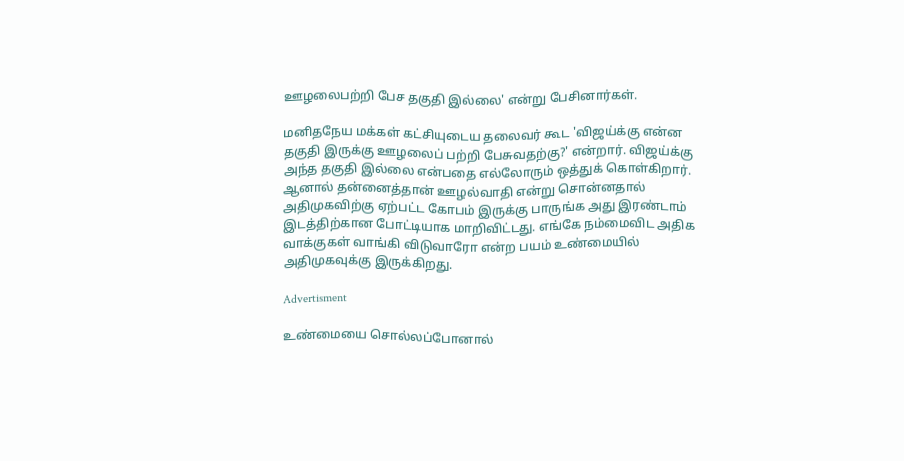ஊழலைபற்றி பேச தகுதி இல்லை' என்று பேசினார்கள்.

மனிதநேய மக்கள் கட்சியுடைய தலைவர் கூட 'விஜய்க்கு என்ன தகுதி இருக்கு ஊழலைப் பற்றி பேசுவதற்கு?' என்றார். விஜய்க்கு அந்த தகுதி இல்லை என்பதை எல்லோரும் ஒத்துக் கொள்கிறார். ஆனால் தன்னைத்தான் ஊழல்வாதி என்று சொன்னதால் அதிமுகவிற்கு ஏற்பட்ட கோபம் இருக்கு பாருங்க அது இரண்டாம் இடத்திற்கான போட்டியாக மாறிவிட்டது. எங்கே நம்மைவிட அதிக வாக்குகள் வாங்கி விடுவாரோ என்ற பயம் உண்மையில் அதிமுகவுக்கு இருக்கிறது.

Advertisment

உண்மையை சொல்லப்போனால்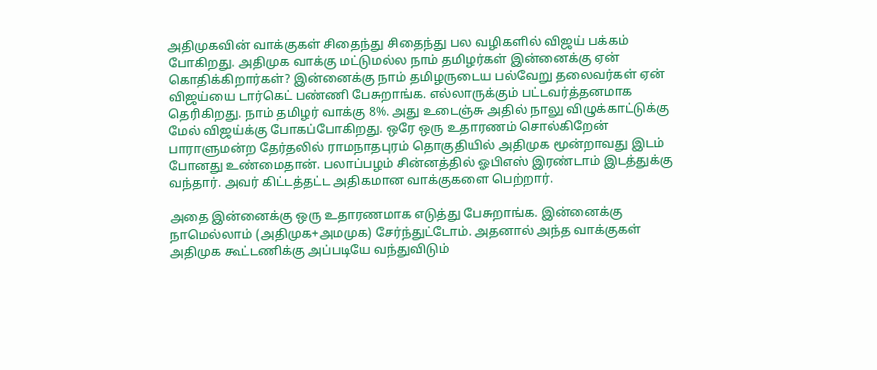அதிமுகவின் வாக்குகள் சிதைந்து சிதைந்து பல வழிகளில் விஜய் பக்கம் போகிறது. அதிமுக வாக்கு மட்டுமல்ல நாம் தமிழர்கள் இன்னைக்கு ஏன் கொதிக்கிறார்கள்? இன்னைக்கு நாம் தமிழருடைய பல்வேறு தலைவர்கள் ஏன் விஜய்யை டார்கெட் பண்ணி பேசுறாங்க. எல்லாருக்கும் பட்டவர்த்தனமாக தெரிகிறது. நாம் தமிழர் வாக்கு 8%. அது உடைஞ்சு அதில் நாலு விழுக்காட்டுக்கு மேல் விஜய்க்கு போகப்போகிறது. ஒரே ஒரு உதாரணம் சொல்கிறேன் பாராளுமன்ற தேர்தலில் ராமநாதபுரம் தொகுதியில் அதிமுக மூன்றாவது இடம் போனது உண்மைதான். பலாப்பழம் சின்னத்தில் ஓபிஎஸ் இரண்டாம் இடத்துக்கு வந்தார். அவர் கிட்டத்தட்ட அதிகமான வாக்குகளை பெற்றார்.

அதை இன்னைக்கு ஒரு உதாரணமாக எடுத்து பேசுறாங்க. இன்னைக்கு நாமெல்லாம் (அதிமுக+அமமுக) சேர்ந்துட்டோம். அதனால் அந்த வாக்குகள் அதிமுக கூட்டணிக்கு அப்படியே வந்துவிடும்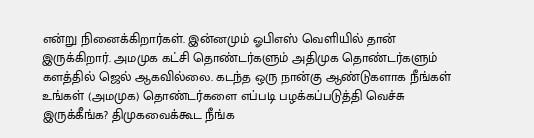என்று நினைக்கிறார்கள். இன்னமும் ஓபிஎஸ் வெளியில் தான் இருக்கிறார். அமமுக கட்சி தொண்டர்களும் அதிமுக தொண்டர்களும் களத்தில் ஜெல் ஆகவில்லை. கடந்த ஒரு நான்கு ஆண்டுகளாக நீங்கள்  உங்கள் (அமமுக) தொண்டர்களை எப்படி பழக்கப்படுத்தி வெச்சு இருக்கீங்க? திமுகவைக்கூட நீங்க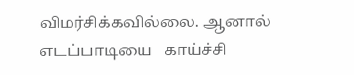விமர்சிக்கவில்லை. ஆனால் எடப்பாடியை   காய்ச்சி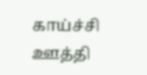காய்ச்சி ஊத்தி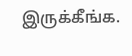இருக்கீங்க.